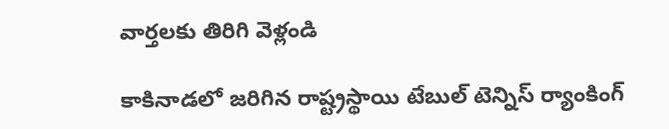వార్తలకు తిరిగి వెళ్లండి

కాకినాడలో జరిగిన రాష్ట్రస్థాయి టేబుల్ టెన్నిస్ ర్యాంకింగ్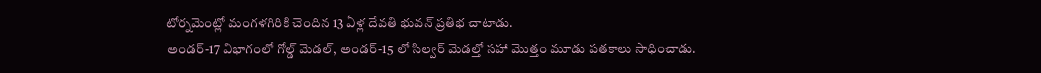టోర్నమెంట్లో మంగళగిరికి చెందిన 13 ఏళ్ల దేవతి భువన్ ప్రతిభ చాటాడు.
అండర్-17 విభాగంలో గోల్డ్ మెడల్, అండర్-15 లో సిల్వర్ మెడల్తో సహా మొత్తం మూడు పతకాలు సాధించాడు.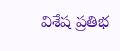విశేష ప్రతిభ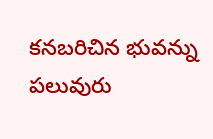కనబరిచిన భువన్ను పలువురు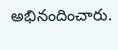అభినందించారు.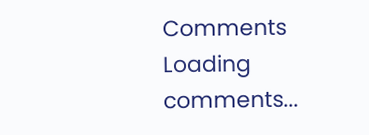Comments
Loading comments...